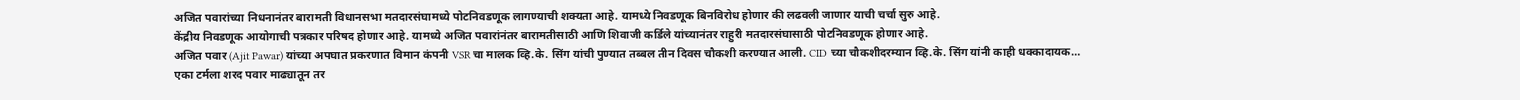अजित पवारांच्या निधनानंतर बारामती विधानसभा मतदारसंघामध्ये पोटनिवडणूक लागण्याची शक्यता आहे. यामध्ये निवडणूक बिनविरोध होणार की लढवली जाणार याची चर्चा सुरु आहे.
केंद्रीय निवडणूक आयोगाची पत्रकार परिषद होणार आहे. यामध्ये अजित पवारांनंतर बारामतीसाठी आणि शिवाजी कर्डिले यांच्यानंतर राहुरी मतदारसंघासाठी पोटनिवडणूक होणार आहे.
अजित पवार (Ajit Pawar) यांच्या अपघात प्रकरणात विमान कंपनी VSR चा मालक व्हि.के. सिंग यांची पुण्यात तब्बल तीन दिवस चौकशी करण्यात आली. CID च्या चौकशीदरम्यान व्हि.के. सिंग यांनी काही धक्कादायक…
एका टर्मला शरद पवार माढ्यातून तर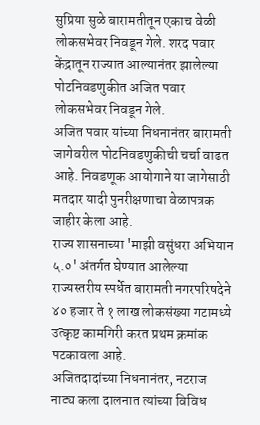सुप्रिया सुळे बारामतीतून एकाच वेळी लोकसभेवर निवडून गेले. शरद पवार केंद्रातून राज्यात आल्यानंतर झालेल्या पोटनिवडणुकीत अजित पवार लोकसभेवर निवडून गेले.
अजित पवार यांच्या निधनानंतर बारामती जागेवरील पोटनिवडणुकीची चर्चा वाढत आहे. निवडणूक आयोगाने या जागेसाठी मतदार यादी पुनरीक्षणाचा वेळापत्रक जाहीर केला आहे.
राज्य शासनाच्या 'माझी वसुंधरा अभियान ५.०' अंतर्गत घेण्यात आलेल्या राज्यस्तरीय स्पर्धेत बारामती नगरपरिषदेने ४० हजार ते १ लाख लोकसंख्या गटामध्ये उत्कृष्ट कामगिरी करत प्रथम क्रमांक पटकावला आहे.
अजितदादांच्या निधनानंतर, नटराज नाट्य कला दालनात त्यांच्या विविध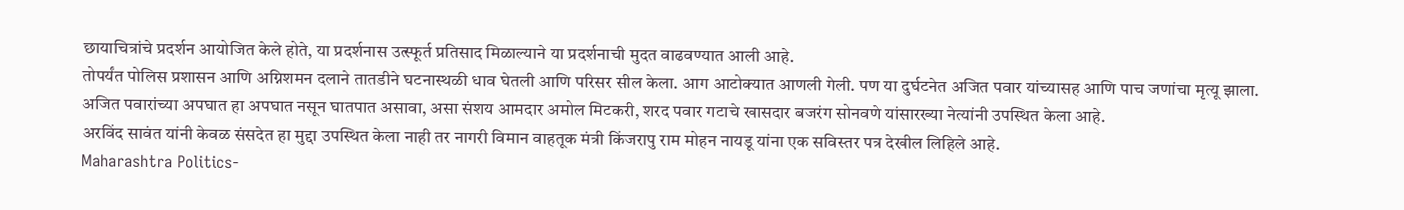छायाचित्रांचे प्रदर्शन आयोजित केले होते, या प्रदर्शनास उत्स्फूर्त प्रतिसाद मिळाल्याने या प्रदर्शनाची मुदत वाढवण्यात आली आहे.
तोपर्यंत पोलिस प्रशासन आणि अग्निशमन दलाने तातडीने घटनास्थळी धाव घेतली आणि परिसर सील केला. आग आटोक्यात आणली गेली. पण या दुर्घटनेत अजित पवार यांच्यासह आणि पाच जणांचा मृत्यू झाला.
अजित पवारांच्या अपघात हा अपघात नसून घातपात असावा, असा संशय आमदार अमोल मिटकरी, शरद पवार गटाचे खासदार बजरंग सोनवणे यांसारख्या नेत्यांनी उपस्थित केला आहे.
अरविंद सावंत यांनी केवळ संसदेत हा मुद्दा उपस्थित केला नाही तर नागरी विमान वाहतूक मंत्री किंजरापु राम मोहन नायडू यांना एक सविस्तर पत्र देखील लिहिले आहे.
Maharashtra Politics-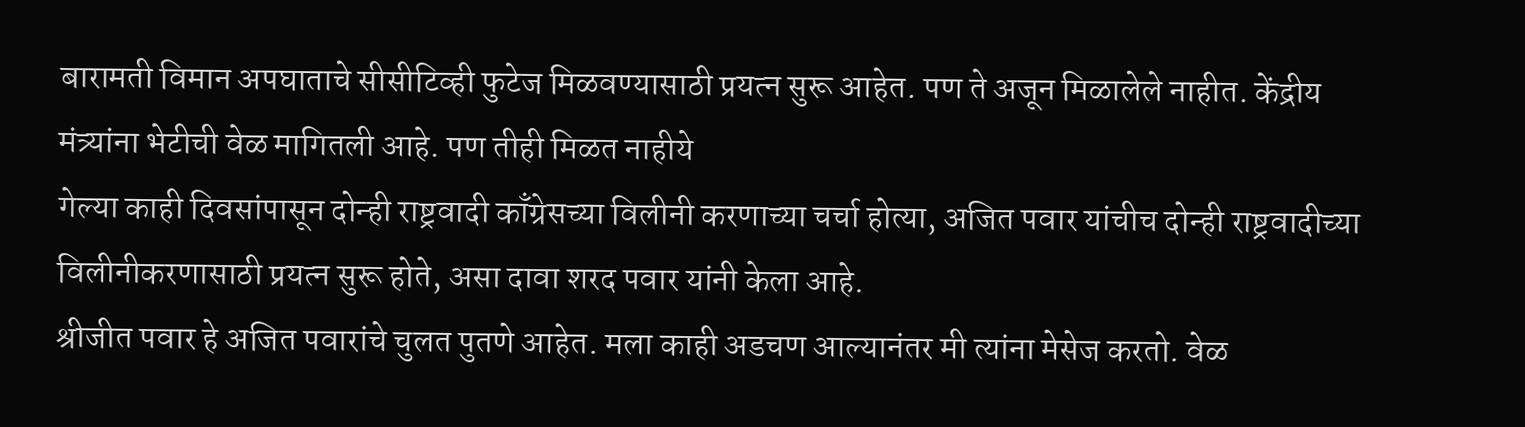बारामती विमान अपघाताचे सीसीटिव्ही फुटेज मिळवण्यासाठी प्रयत्न सुरू आहेत. पण ते अजून मिळालेले नाहीत. केंद्रीय मंत्र्यांना भेटीची वेळ मागितली आहे. पण तीही मिळत नाहीये
गेल्या काही दिवसांपासून दोन्ही राष्ट्रवादी काँग्रेसच्या विलीनी करणाच्या चर्चा होत्या, अजित पवार यांचीच दोन्ही राष्ट्रवादीच्या विलीनीकरणासाठी प्रयत्न सुरू होते, असा दावा शरद पवार यांनी केला आहे.
श्रीजीत पवार हे अजित पवारांचे चुलत पुतणे आहेत. मला काही अडचण आल्यानंतर मी त्यांना मेसेज करतो. वेळ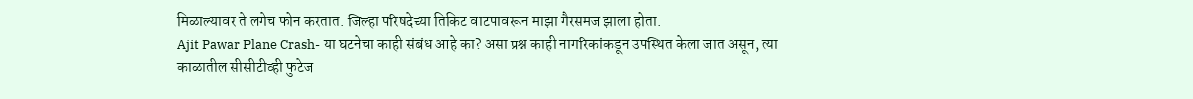मिळाल्यावर ते लगेच फोन करतात. जिल्हा परिषदेच्या तिकिट वाटपावरून माझा गैरसमज झाला होता.
Ajit Pawar Plane Crash- या घटनेचा काही संबंध आहे का? असा प्रश्न काही नागरिकांकडून उपस्थित केला जात असून, त्या काळातील सीसीटीव्ही फुटेज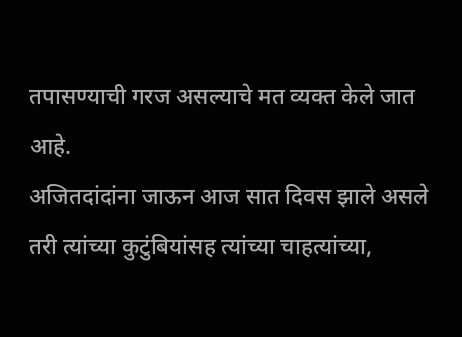तपासण्याची गरज असल्याचे मत व्यक्त केले जात आहे.
अजितदांदांना जाऊन आज सात दिवस झाले असले तरी त्यांच्या कुटुंबियांसह त्यांच्या चाहत्यांच्या,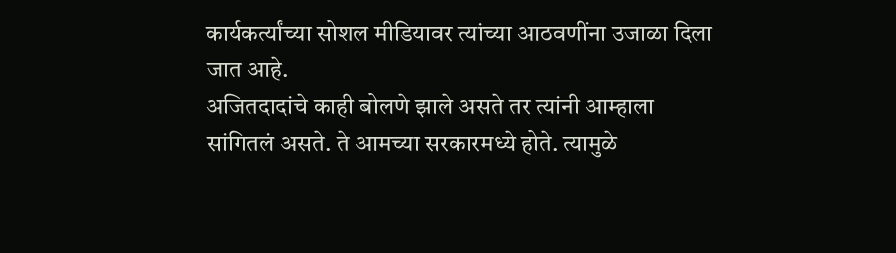कार्यकर्त्यांच्या सोशल मीडियावर त्यांच्या आठवणींना उजाळा दिला जात आहे.
अजितदादांचे काही बोलणे झाले असते तर त्यांनी आम्हाला सांगितलं असते. ते आमच्या सरकारमध्ये होते. त्यामुळे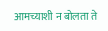आमच्याशी न बोलता ते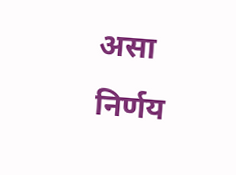असा निर्णय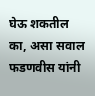घेऊ शकतील का, असा सवाल फडणवीस यांनी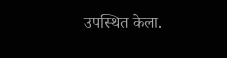उपस्थित केला.